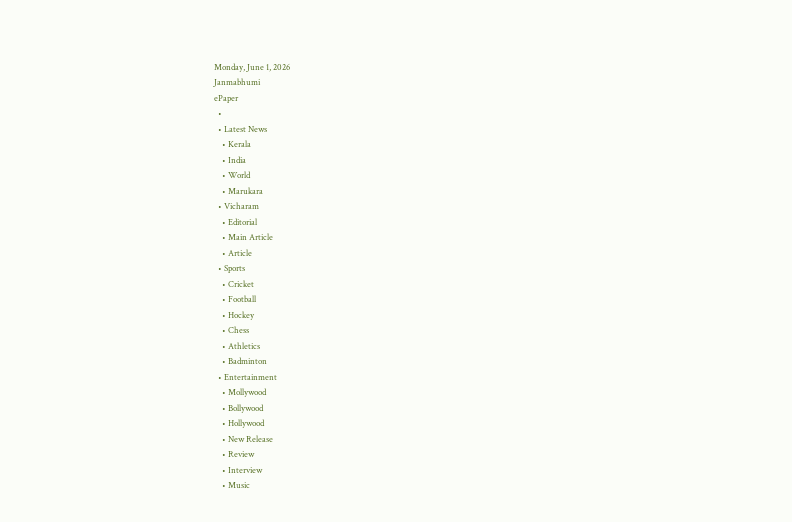Monday, June 1, 2026
Janmabhumi
ePaper
  •
  • Latest News
    • Kerala
    • India
    • World
    • Marukara
  • Vicharam
    • Editorial
    • Main Article
    • Article
  • Sports
    • Cricket
    • Football
    • Hockey
    • Chess
    • Athletics
    • Badminton
  • Entertainment
    • Mollywood
    • Bollywood
    • Hollywood
    • New Release
    • Review
    • Interview
    • Music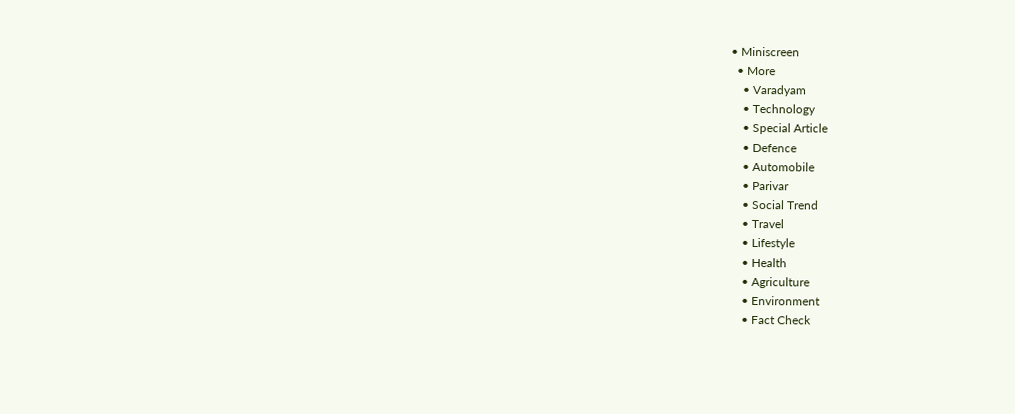• Miniscreen
  • More
    • Varadyam
    • Technology
    • Special Article
    • Defence
    • Automobile
    • Parivar
    • Social Trend
    • Travel
    • Lifestyle
    • Health
    • Agriculture
    • Environment
    • Fact Check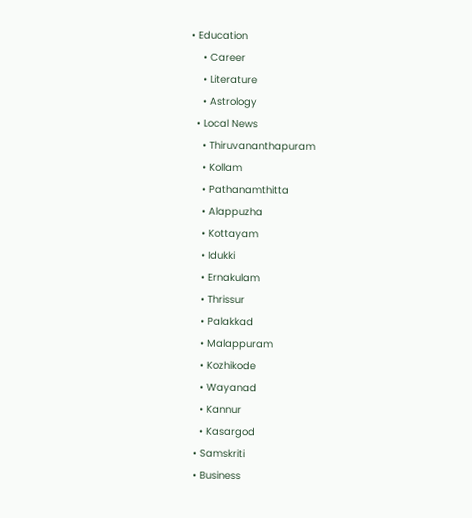• Education
    • Career
    • Literature
    • Astrology
  • Local News
    • Thiruvananthapuram
    • Kollam
    • Pathanamthitta
    • Alappuzha
    • Kottayam
    • Idukki
    • Ernakulam
    • Thrissur
    • Palakkad
    • Malappuram
    • Kozhikode
    • Wayanad
    • Kannur
    • Kasargod
  • Samskriti
  • Business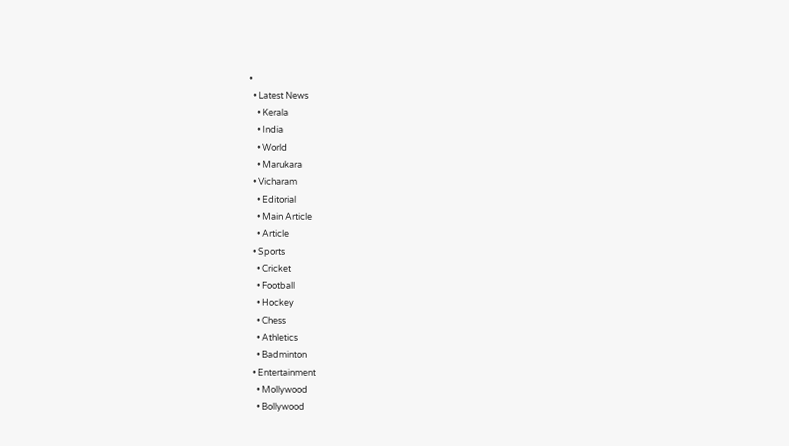•
  • Latest News
    • Kerala
    • India
    • World
    • Marukara
  • Vicharam
    • Editorial
    • Main Article
    • Article
  • Sports
    • Cricket
    • Football
    • Hockey
    • Chess
    • Athletics
    • Badminton
  • Entertainment
    • Mollywood
    • Bollywood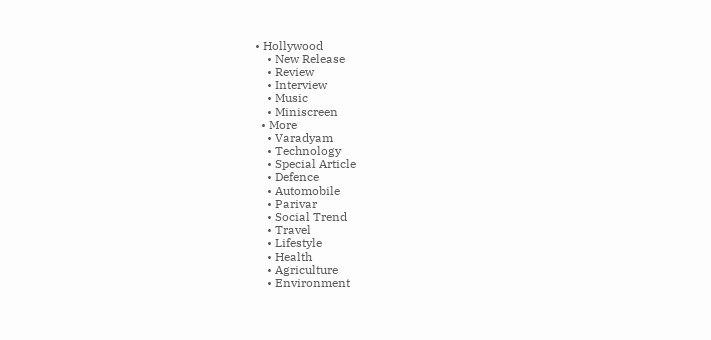• Hollywood
    • New Release
    • Review
    • Interview
    • Music
    • Miniscreen
  • More
    • Varadyam
    • Technology
    • Special Article
    • Defence
    • Automobile
    • Parivar
    • Social Trend
    • Travel
    • Lifestyle
    • Health
    • Agriculture
    • Environment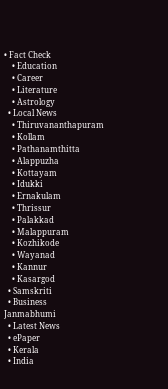• Fact Check
    • Education
    • Career
    • Literature
    • Astrology
  • Local News
    • Thiruvananthapuram
    • Kollam
    • Pathanamthitta
    • Alappuzha
    • Kottayam
    • Idukki
    • Ernakulam
    • Thrissur
    • Palakkad
    • Malappuram
    • Kozhikode
    • Wayanad
    • Kannur
    • Kasargod
  • Samskriti
  • Business
Janmabhumi
  • Latest News
  • ePaper
  • Kerala
  • India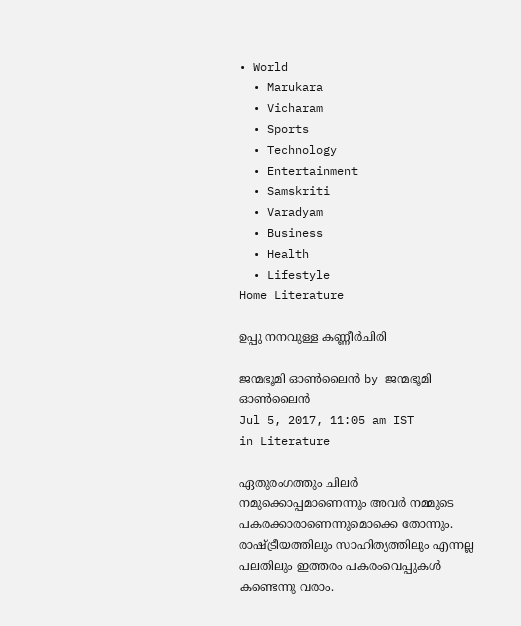• World
  • Marukara
  • Vicharam
  • Sports
  • Technology
  • Entertainment
  • Samskriti
  • Varadyam
  • Business
  • Health
  • Lifestyle
Home Literature

ഉപ്പു നനവുള്ള കണ്ണീര്‍ചിരി

ജന്മഭൂമി ഓണ്‍ലൈന്‍ by ജന്മഭൂമി ഓണ്‍ലൈന്‍
Jul 5, 2017, 11:05 am IST
in Literature

ഏതുരംഗത്തും ചിലര്‍ നമുക്കൊപ്പമാണെന്നും അവര്‍ നമ്മുടെ പകരക്കാരാണെന്നുമൊക്കെ തോന്നും. രാഷ്‌ട്രീയത്തിലും സാഹിത്യത്തിലും എന്നല്ല പലതിലും ഇത്തരം പകരംവെപ്പുകള്‍ കണ്ടെന്നു വരാം.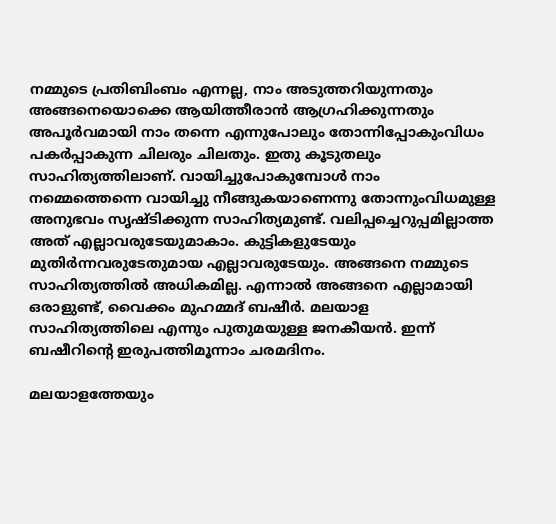നമ്മുടെ പ്രതിബിംബം എന്നല്ല, നാം അടുത്തറിയുന്നതും അങ്ങനെയൊക്കെ ആയിത്തീരാന്‍ ആഗ്രഹിക്കുന്നതും അപൂര്‍വമായി നാം തന്നെ എന്നുപോലും തോന്നിപ്പോകുംവിധം പകര്‍പ്പാകുന്ന ചിലരും ചിലതും. ഇതു കൂടുതലും സാഹിത്യത്തിലാണ്. വായിച്ചുപോകുമ്പോള്‍ നാം നമ്മെത്തെന്നെ വായിച്ചു നീങ്ങുകയാണെന്നു തോന്നുംവിധമുള്ള അനുഭവം സൃഷ്ടിക്കുന്ന സാഹിത്യമുണ്ട്. വലിപ്പച്ചെറുപ്പമില്ലാത്ത അത് എല്ലാവരുടേയുമാകാം. കുട്ടികളുടേയും മുതിര്‍ന്നവരുടേതുമായ എല്ലാവരുടേയും. അങ്ങനെ നമ്മുടെ സാഹിത്യത്തില്‍ അധികമില്ല. എന്നാല്‍ അങ്ങനെ എല്ലാമായി ഒരാളുണ്ട്, വൈക്കം മുഹമ്മദ് ബഷീര്‍. മലയാള സാഹിത്യത്തിലെ എന്നും പുതുമയുള്ള ജനകീയന്‍. ഇന്ന് ബഷീറിന്റെ ഇരുപത്തിമൂന്നാം ചരമദിനം.

മലയാളത്തേയും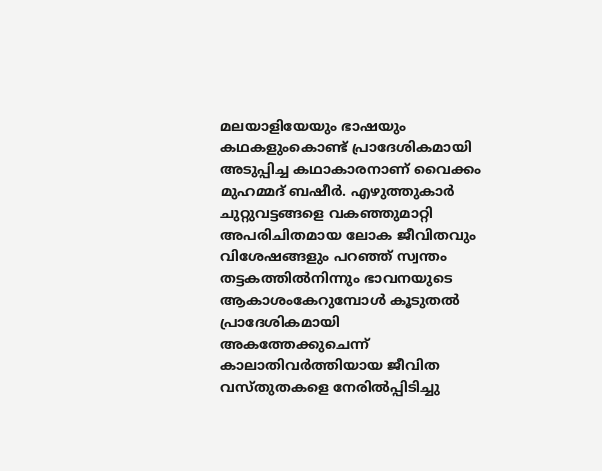മലയാളിയേയും ഭാഷയും കഥകളുംകൊണ്ട് പ്രാദേശികമായി അടുപ്പിച്ച കഥാകാരനാണ് വൈക്കം മുഹമ്മദ് ബഷീര്‍. എഴുത്തുകാര്‍ ചുറ്റുവട്ടങ്ങളെ വകഞ്ഞുമാറ്റി അപരിചിതമായ ലോക ജീവിതവും വിശേഷങ്ങളും പറഞ്ഞ് സ്വന്തം തട്ടകത്തില്‍നിന്നും ഭാവനയുടെ ആകാശംകേറുമ്പോള്‍ കൂടുതല്‍ പ്രാദേശികമായി അകത്തേക്കുചെന്ന് കാലാതിവര്‍ത്തിയായ ജീവിത വസ്തുതകളെ നേരില്‍പ്പിടിച്ചു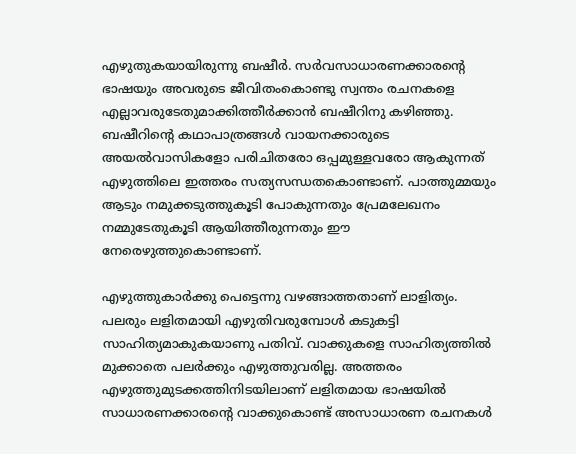എഴുതുകയായിരുന്നു ബഷീര്‍. സര്‍വസാധാരണക്കാരന്റെ ഭാഷയും അവരുടെ ജീവിതംകൊണ്ടു സ്വന്തം രചനകളെ എല്ലാവരുടേതുമാക്കിത്തീര്‍ക്കാന്‍ ബഷീറിനു കഴിഞ്ഞു. ബഷീറിന്റെ കഥാപാത്രങ്ങള്‍ വായനക്കാരുടെ അയല്‍വാസികളോ പരിചിതരോ ഒപ്പമുള്ളവരോ ആകുന്നത് എഴുത്തിലെ ഇത്തരം സത്യസന്ധതകൊണ്ടാണ്. പാത്തുമ്മയും ആടും നമുക്കടുത്തുകൂടി പോകുന്നതും പ്രേമലേഖനം നമ്മുടേതുകൂടി ആയിത്തീരുന്നതും ഈ നേരെഴുത്തുകൊണ്ടാണ്.

എഴുത്തുകാര്‍ക്കു പെട്ടെന്നു വഴങ്ങാത്തതാണ് ലാളിത്യം. പലരും ലളിതമായി എഴുതിവരുമ്പോള്‍ കടുകട്ടി സാഹിത്യമാകുകയാണു പതിവ്. വാക്കുകളെ സാഹിത്യത്തില്‍ മുക്കാതെ പലര്‍ക്കും എഴുത്തുവരില്ല. അത്തരം എഴുത്തുമുടക്കത്തിനിടയിലാണ് ലളിതമായ ഭാഷയില്‍ സാധാരണക്കാരന്റെ വാക്കുകൊണ്ട് അസാധാരണ രചനകള്‍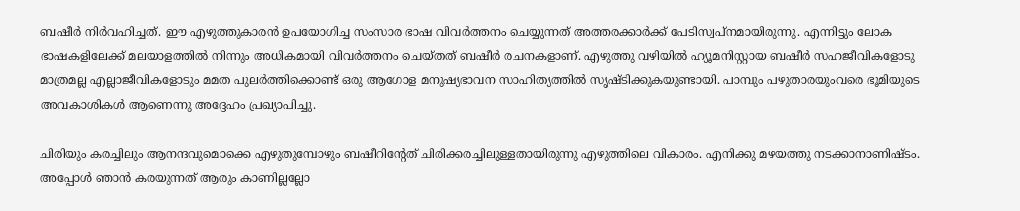ബഷീര്‍ നിര്‍വഹിച്ചത്. ഈ എഴുത്തുകാരന്‍ ഉപയോഗിച്ച സംസാര ഭാഷ വിവര്‍ത്തനം ചെയ്യുന്നത് അത്തരക്കാര്‍ക്ക് പേടിസ്വപ്‌നമായിരുന്നു. എന്നിട്ടും ലോക ഭാഷകളിലേക്ക് മലയാളത്തില്‍ നിന്നും അധികമായി വിവര്‍ത്തനം ചെയ്തത് ബഷീര്‍ രചനകളാണ്. എഴുത്തു വഴിയില്‍ ഹ്യൂമനിസ്റ്റായ ബഷീര്‍ സഹജീവികളോടു മാത്രമല്ല എല്ലാജീവികളോടും മമത പുലര്‍ത്തിക്കൊണ്ട് ഒരു ആഗോള മനുഷ്യഭാവന സാഹിത്യത്തില്‍ സൃഷ്ടിക്കുകയുണ്ടായി. പാമ്പും പഴുതാരയുംവരെ ഭൂമിയുടെ അവകാശികള്‍ ആണെന്നു അദ്ദേഹം പ്രഖ്യാപിച്ചു.

ചിരിയും കരച്ചിലും ആനന്ദവുമൊക്കെ എഴുതുമ്പോഴും ബഷീറിന്റേത് ചിരിക്കരച്ചിലുള്ളതായിരുന്നു എഴുത്തിലെ വികാരം. എനിക്കു മഴയത്തു നടക്കാനാണിഷ്ടം. അപ്പോള്‍ ഞാന്‍ കരയുന്നത് ആരും കാണില്ലല്ലോ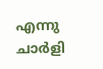എന്നു ചാര്‍ളി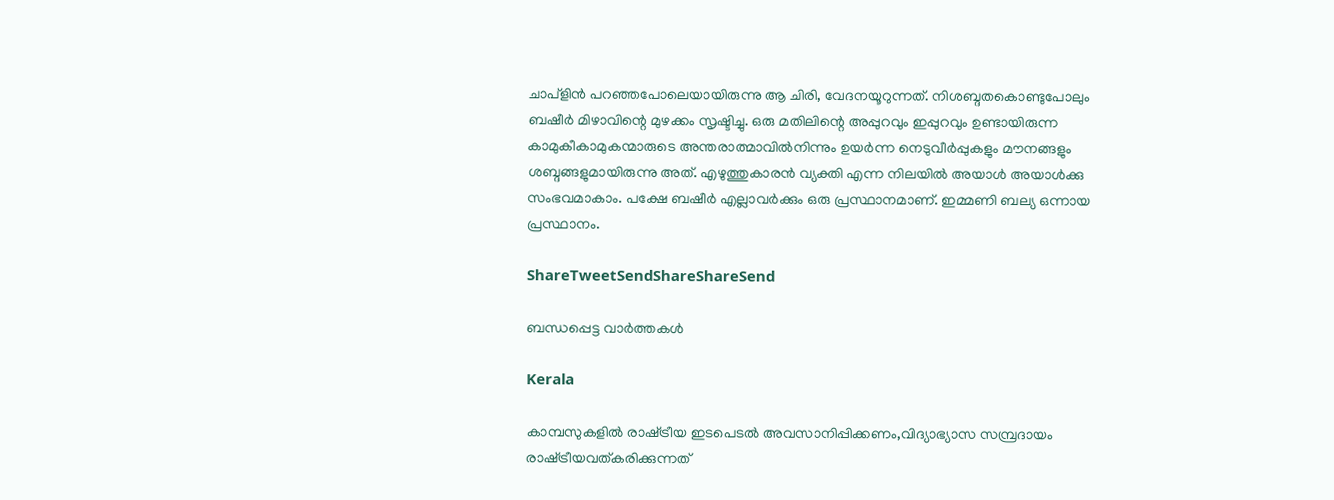ചാപ്‌ളിന്‍ പറഞ്ഞപോലെയായിരുന്നു ആ ചിരി, വേദനയൂറുന്നത്. നിശബ്ദതകൊണ്ടുപോലും ബഷീര്‍ മിഴാവിന്റെ മുഴക്കം സൃഷ്ടിച്ചു. ഒരു മതിലിന്റെ അപ്പുറവും ഇപ്പുറവും ഉണ്ടായിരുന്ന കാമുകീകാമുകന്മാരുടെ അന്തരാത്മാവില്‍നിന്നും ഉയര്‍ന്ന നെടുവീര്‍പ്പുകളും മൗനങ്ങളും ശബ്ദങ്ങളുമായിരുന്നു അത്. എഴുത്തുകാരന്‍ വ്യക്തി എന്ന നിലയില്‍ അയാള്‍ അയാള്‍ക്കു സംഭവമാകാം. പക്ഷേ ബഷീര്‍ എല്ലാവര്‍ക്കും ഒരു പ്രസ്ഥാനമാണ്. ഇമ്മണി ബല്യ ഒന്നായ പ്രസ്ഥാനം.

ShareTweetSendShareShareSend

ബന്ധപ്പെട്ട വാര്‍ത്തകള്‍

Kerala

കാമ്പസുകളില്‍ രാഷ്‌ട്രീയ ഇടപെടല്‍ അവസാനിപ്പിക്കണം,വിദ്യാഭ്യാസ സമ്പ്രദായം രാഷ്‌ട്രീയവത്കരിക്കുന്നത്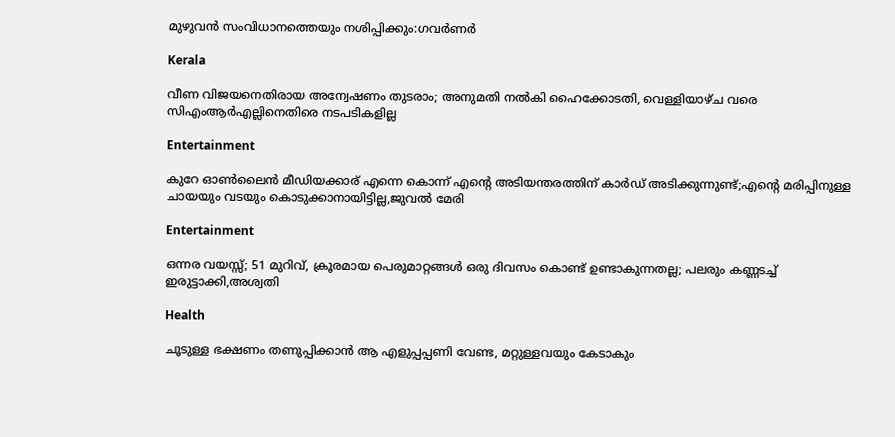മുഴുവന്‍ സംവിധാനത്തെയും നശിപ്പിക്കും:ഗവര്‍ണര്‍

Kerala

വീണ വിജയനെതിരായ അന്വേഷണം തുടരാം; അനുമതി നൽകി ഹൈക്കോടതി, വെള്ളിയാഴ്ച വരെ സിഎംആർഎല്ലിനെതിരെ നടപടികളില്ല

Entertainment

കുറേ ഓണ്‍ലൈന്‍ മീഡിയക്കാര് എന്നെ കൊന്ന് എന്റെ അടിയന്തരത്തിന് കാര്‍ഡ് അടിക്കുന്നുണ്ട്;എന്റെ മരിപ്പിനുള്ള ചായയും വടയും കൊടുക്കാനായിട്ടില്ല,ജുവല്‍ മേരി

Entertainment

ഒന്നര വയസ്സ്; 51 മുറിവ്, ക്രൂരമായ പെരുമാറ്റങ്ങള്‍ ഒരു ദിവസം കൊണ്ട് ഉണ്ടാകുന്നതല്ല; പലരും കണ്ണടച്ച് ഇരുട്ടാക്കി,അശ്വതി

Health

ചൂടുള്ള ഭക്ഷണം തണുപ്പിക്കാന്‍ ആ എളുപ്പപ്പണി വേണ്ട, മറ്റുള്ളവയും കേടാകും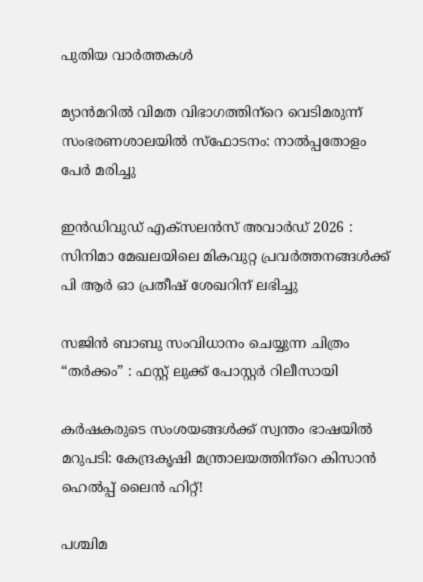പുതിയ വാര്‍ത്തകള്‍

മ്യാന്‍മറില്‍ വിമത വിഭാഗത്തിന്‌റെ വെടിമരുന്ന് സംഭരണശാലയില്‍ സ്‌ഫോടനം: നാല്‍പ്പതോളം പേര്‍ മരിച്ചു

ഇൻഡിവുഡ് എക്സലൻസ് അവാർഡ് 2026 : സിനിമാ മേഖലയിലെ മികവുറ്റ പ്രവർത്തനങ്ങൾക്ക് പി ആർ ഓ പ്രതീഷ് ശേഖറിന് ലഭിച്ചു

സജിൻ ബാബു സംവിധാനം ചെയ്യുന്ന ചിത്രം “തർക്കം” : ഫസ്റ്റ് ലുക്ക് പോസ്റ്റർ റിലീസായി

കര്‍ഷകരുടെ സംശയങ്ങള്‍ക്ക് സ്വന്തം ഭാഷയില്‍ മറുപടി: കേന്ദ്രകൃഷി മന്ത്രാലയത്തിന്‌റെ കിസാന്‍ ഹെല്‍പ്പ് ലൈന്‍ ഹിറ്റ്!

പശ്ചിമ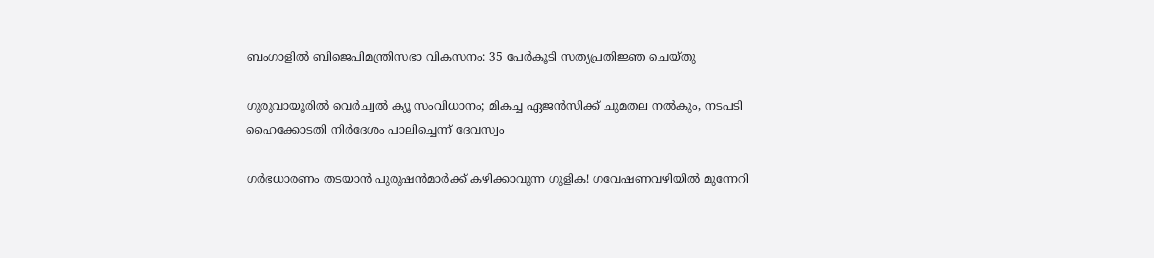ബംഗാളില്‍ ബിജെപിമന്ത്രിസഭാ വികസനം: 35 പേര്‍കൂടി സത്യപ്രതിജ്ഞ ചെയ്തു

ഗുരുവായൂരിൽ വെർച്വൽ ക്യൂ സംവിധാനം; മികച്ച ഏജൻസിക്ക് ചുമതല നൽകും, നടപടി ഹൈക്കോടതി നിർദേശം പാലിച്ചെന്ന് ദേവസ്വം

ഗര്‍ഭധാരണം തടയാന്‍ പുരുഷന്‍മാര്‍ക്ക് കഴിക്കാവുന്ന ഗുളിക! ഗവേഷണവഴിയില്‍ മുന്നേറി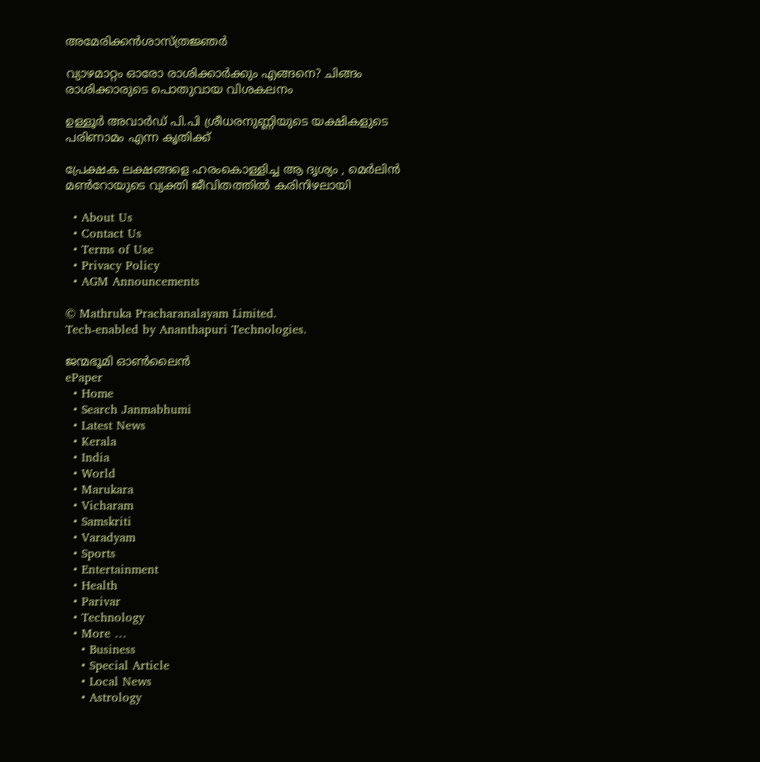അമേരിക്കന്‍ശാസ്ത്രജ്ഞര്‍

വ്യാഴമാറ്റം ഓരോ രാശിക്കാർക്കും എങ്ങനെ? ചിങ്ങം രാശിക്കാരുടെ പൊതുവായ വിശകലനം

ഉള്ളൂർ അവാർഡ് പി.പി ശ്രീധരനുണ്ണിയുടെ യക്ഷികളുടെ പരിണാമം എന്ന കൃതിക്ക്

പ്രേക്ഷക ലക്ഷങ്ങളെ ഹരംകൊള്ളിച്ച ആ ദൃശ്യം , മെര്‍ലിന്‍ മണ്‍റോയുടെ വ്യക്തി ജീവിതത്തില്‍ കരിനിഴലായി

  • About Us
  • Contact Us
  • Terms of Use
  • Privacy Policy
  • AGM Announcements

© Mathruka Pracharanalayam Limited.
Tech-enabled by Ananthapuri Technologies.

ജന്മഭൂമി ഓണ്‍ലൈന്‍
ePaper
  • Home
  • Search Janmabhumi
  • Latest News
  • Kerala
  • India
  • World
  • Marukara
  • Vicharam
  • Samskriti
  • Varadyam
  • Sports
  • Entertainment
  • Health
  • Parivar
  • Technology
  • More …
    • Business
    • Special Article
    • Local News
    • Astrology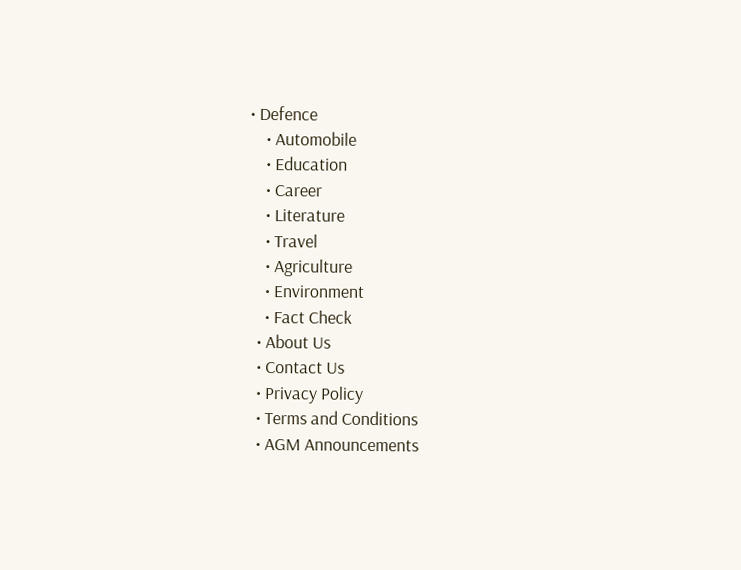• Defence
    • Automobile
    • Education
    • Career
    • Literature
    • Travel
    • Agriculture
    • Environment
    • Fact Check
  • About Us
  • Contact Us
  • Privacy Policy
  • Terms and Conditions
  • AGM Announcements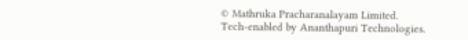© Mathruka Pracharanalayam Limited.
Tech-enabled by Ananthapuri Technologies.